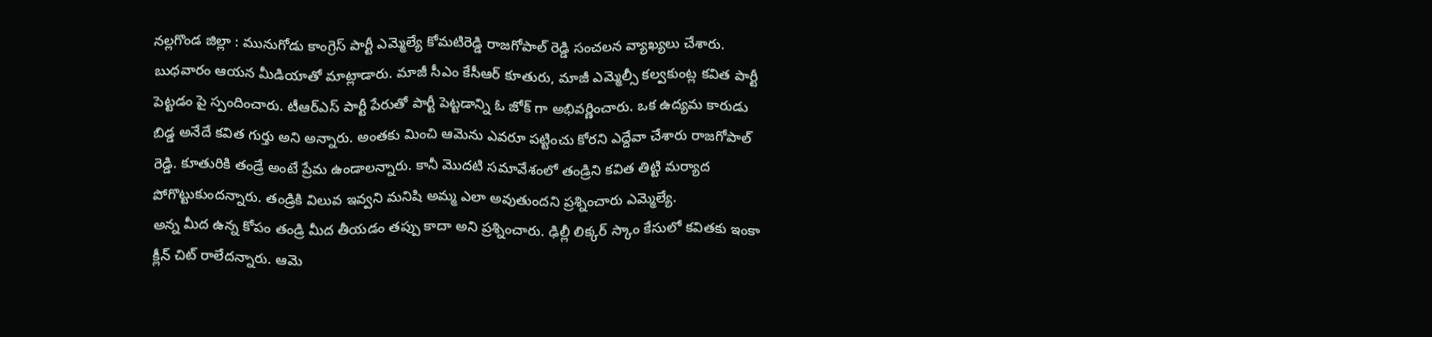నల్లగొండ జిల్లా : మునుగోడు కాంగ్రెస్ పార్టీ ఎమ్మెల్యే కోమటిరెడ్డి రాజగోపాల్ రెడ్డి సంచలన వ్యాఖ్యలు చేశారు. బుధవారం ఆయన మీడియాతో మాట్లాడారు. మాజీ సీఎం కేసీఆర్ కూతురు, మాజీ ఎమ్మెల్సీ కల్వకుంట్ల కవిత పార్టీ పెట్టడం పై స్పందించారు. టీఆర్ఎస్ పార్టీ పేరుతో పార్టీ పెట్టడాన్ని ఓ జోక్ గా అభివర్ణించారు. ఒక ఉద్యమ కారుడు బిడ్డ అనేదే కవిత గుర్తు అని అన్నారు. అంతకు మించి ఆమెను ఎవరూ పట్టించు కోరని ఎద్దేవా చేశారు రాజగోపాల్ రెడ్డి. కూతురికి తండ్రే అంటే ప్రేమ ఉండాలన్నారు. కానీ మొదటి సమావేశంలో తండ్రిని కవిత తిట్టి మర్యాద పోగొట్టుకుందన్నారు. తండ్రికి విలువ ఇవ్వని మనిషి అమ్మ ఎలా అవుతుందని ప్రశ్నించారు ఎమ్మెల్యే.
అన్న మీద ఉన్న కోపం తండ్రి మీద తీయడం తప్పు కాదా అని ప్రశ్నించారు. ఢిల్లీ లిక్కర్ స్కాం కేసులో కవితకు ఇంకా క్లీన్ చిట్ రాలేదన్నారు. ఆమె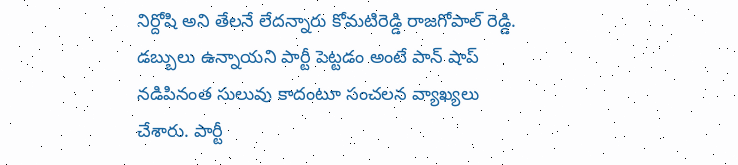నిర్దోషి అని తేలనే లేదన్నారు కోమటిరెడ్డి రాజగోపాల్ రెడ్డి.
డబ్బులు ఉన్నాయని పార్టీ పెట్టడం అంటే పాన్ షాప్ నడిపినంత సులువు కాదంటూ సంచలన వ్యాఖ్యలు చేశారు. పార్టీ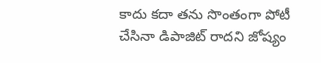కాదు కదా తను సొంతంగా పోటీ చేసినా డిపాజిట్ రాదని జోష్యం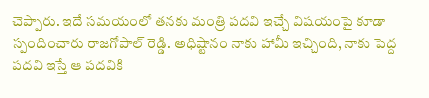చెప్పారు. ఇదే సమయంలో తనకు మంత్రి పదవి ఇచ్చే విషయంపై కూడా స్పందించారు రాజగోపాల్ రెడ్డి. అధిష్టానం నాకు హామీ ఇచ్చింది, నాకు పెద్ద పదవి ఇస్తే ఆ పదవికి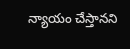న్యాయం చేస్తానని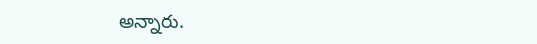అన్నారు.